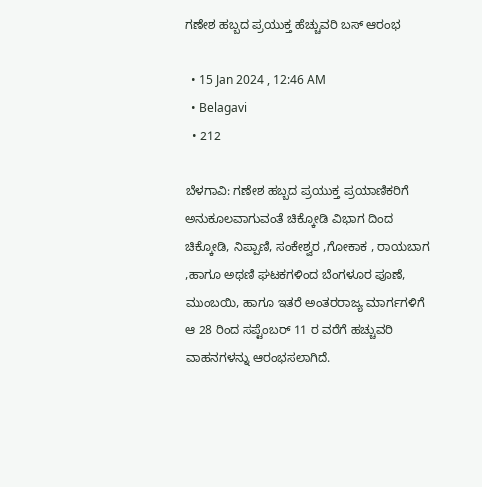ಗಣೇಶ ಹಬ್ಬದ ಪ್ರಯುಕ್ತ ಹೆಚ್ಚುವರಿ ಬಸ್ ಆರಂಭ

  • 15 Jan 2024 , 12:46 AM
  • Belagavi
  • 212

ಬೆಳಗಾವಿ: ಗಣೇಶ ಹಬ್ಬದ ಪ್ರಯುಕ್ತ ಪ್ರಯಾಣಿಕರಿಗೆ ಅನುಕೂಲವಾಗುವಂತೆ ಚಿಕ್ಕೋಡಿ ವಿಭಾಗ ದಿಂದ ಚಿಕ್ಕೋಡಿ, ನಿಪ್ಪಾಣಿ, ಸಂಕೇಶ್ವರ ,ಗೋಕಾಕ , ರಾಯಬಾಗ ,ಹಾಗೂ ಅಥಣಿ ಘಟಕಗಳಿಂದ ಬೆಂಗಳೂರ ಪೂಣೆ, ಮುಂಬಯಿ, ಹಾಗೂ ಇತರೆ ಅಂತರರಾಜ್ಯ ಮಾರ್ಗಗಳಿಗೆ ಆ 28 ರಿಂದ ಸಪ್ಟೆಂಬರ್ 11 ರ ವರೆಗೆ ಹಚ್ಚುವರಿ ವಾಹನಗಳನ್ನು ಆರಂಭಸಲಾಗಿದೆ.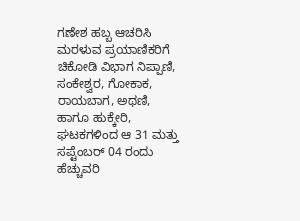ಗಣೇಶ ಹಬ್ಬ ಆಚರಿಸಿ ಮರಳುವ ಪ್ರಯಾಣಿಕರಿಗೆ ಚಿಕೋಡಿ ವಿಭಾಗ ನಿಪ್ಪಾಣಿ, ಸಂಕೇಶ್ವರ, ಗೋಕಾಕ, ರಾಯಬಾಗ, ಅಥಣಿ, ಹಾಗೂ ಹುಕ್ಕೇರಿ, ಘಟಕಗಳಿಂದ ಆ 31 ಮತ್ತು ಸಪ್ಟೆಂಬರ್ 04 ರಂದು ಹೆಚ್ಚುವರಿ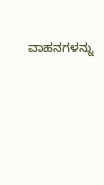ವಾಹನಗಳನ್ನು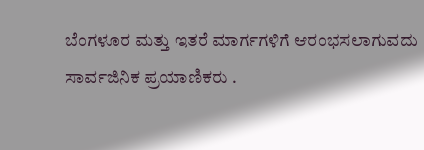ಬೆಂಗಳೂರ ಮತ್ತು ಇತರೆ ಮಾರ್ಗಗಳಿಗೆ ಆರಂಭಸಲಾಗುವದು ಸಾರ್ವಜಿನಿಕ ಪ್ರಯಾಣಿಕರು .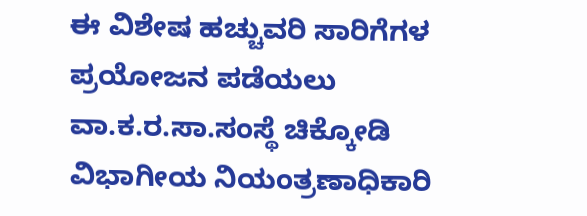ಈ ವಿಶೇಷ ಹಚ್ಚುವರಿ ಸಾರಿಗೆಗಳ ಪ್ರಯೋಜನ ಪಡೆಯಲು ವಾ.ಕ.ರ.ಸಾ.ಸಂಸ್ಥೆ ಚಿಕ್ಕೋಡಿ ವಿಭಾಗೀಯ ನಿಯಂತ್ರಣಾಧಿಕಾರಿ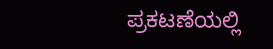ಪ್ರಕಟಣೆಯಲ್ಲಿ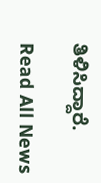ತಿಳಿಸಿದ್ದಾರೆ.

Read All News